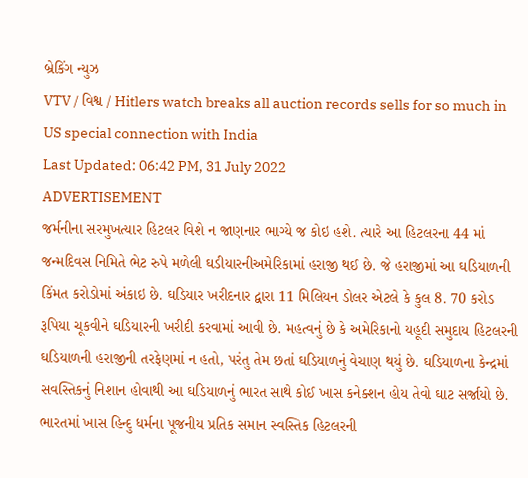બ્રેકિંગ ન્યુઝ
VTV / વિશ્વ / Hitlers watch breaks all auction records sells for so much in US special connection with India
Last Updated: 06:42 PM, 31 July 2022
ADVERTISEMENT
જર્મનીના સરમુખત્યાર હિટલર વિશે ન જાણનાર ભાગ્યે જ કોઇ હશે. ત્યારે આ હિટલરના 44 માં જન્મદિવસ નિમિતે ભેટ રુપે મળેલી ઘડીયારનીઅમેરિકામાં હરાજી થઈ છે. જે હરાજીમાં આ ઘડિયાળની કિંમત કરોડોમાં અંકાઇ છે. ઘડિયાર ખરીદનાર દ્વારા 11 મિલિયન ડોલર એટલે કે કુલ 8. 70 કરોડ રૂપિયા ચૂકવીને ઘડિયારની ખરીદી કરવામાં આવી છે. મહત્વનું છે કે અમેરિકાનો યહૂદી સમુદાય હિટલરની ઘડિયાળની હરાજીની તરફેણમાં ન હતો, પરંતુ તેમ છતાં ઘડિયાળનું વેચાણ થયું છે. ઘડિયાળના કેન્દ્રમાં સવસ્તિકનું નિશાન હોવાથી આ ઘડિયાળનું ભારત સાથે કોઈ ખાસ કનેક્શન હોય તેવો ઘાટ સર્જાયો છે. ભારતમાં ખાસ હિન્દુ ધર્મના પૂજનીય પ્રતિક સમાન સ્વસ્તિક હિટલરની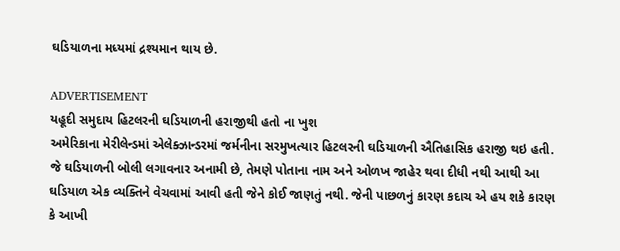ઘડિયાળના મધ્યમાં દ્રશ્યમાન થાય છે.

ADVERTISEMENT
યહૂદી સમુદાય હિટલરની ઘડિયાળની હરાજીથી હતો ના ખુશ
અમેરિકાના મેરીલેન્ડમાં એલેક્ઝાન્ડરમાં જર્મનીના સરમુખત્યાર હિટલરની ઘડિયાળની ઐતિહાસિક હરાજી થઇ હતી. જે ઘડિયાળની બોલી લગાવનાર અનામી છે, તેમણે પોતાના નામ અને ઓળખ જાહેર થવા દીધી નથી આથી આ ઘડિયાળ એક વ્યક્તિને વેચવામાં આવી હતી જેને કોઈ જાણતું નથી. જેની પાછળનું કારણ કદાચ એ હય શકે કારણ કે આખી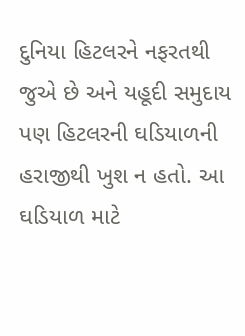દુનિયા હિટલરને નફરતથી જુએ છે અને યહૂદી સમુદાય પણ હિટલરની ઘડિયાળની હરાજીથી ખુશ ન હતો. આ ઘડિયાળ માટે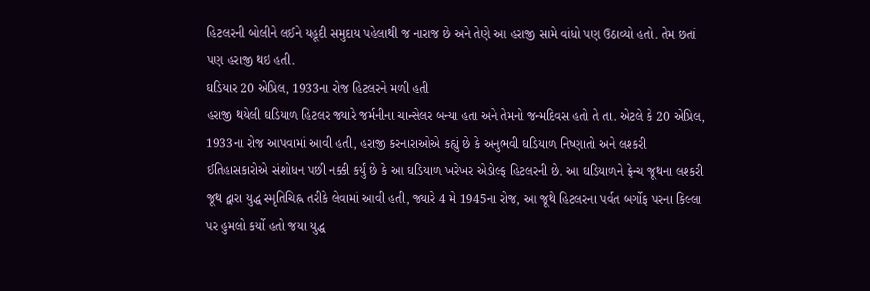હિટલરની બોલીને લઈને યહૂદી સમુદાય પહેલાથી જ નારાજ છે અને તેણે આ હરાજી સામે વાંધો પણ ઉઠાવ્યો હતો. તેમ છતાં પણ હરાજી થઇ હતી.
ઘડિયાર 20 એપ્રિલ, 1933ના રોજ હિટલરને મળી હતી
હરાજી થયેલી ઘડિયાળ હિટલર જ્યારે જર્મનીના ચાન્સેલર બન્યા હતા અને તેમનો જન્મદિવસ હતો તે તા. એટલે કે 20 એપ્રિલ, 1933ના રોજ આપવામાં આવી હતી, હરાજી કરનારાઓએ કહ્યું છે કે અનુભવી ઘડિયાળ નિષ્ણાતો અને લશ્કરી ઈતિહાસકારોએ સંશોધન પછી નક્કી કર્યું છે કે આ ઘડિયાળ ખરેખર એડોલ્ફ હિટલરની છે. આ ઘડિયાળને ફ્રેન્ચ જૂથના લશ્કરી જૂથ દ્વારા યુદ્ધ સ્મૃતિચિહ્ન તરીકે લેવામાં આવી હતી, જ્યારે 4 મે 1945ના રોજ, આ જૂથે હિટલરના પર્વત બર્ગોફ પરના કિલ્લા પર હુમલો કર્યો હતો જયા યુદ્ધ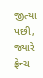જીત્યા પછી, જ્યારે ફ્રેન્ચ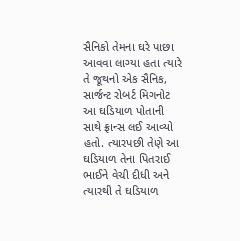સૈનિકો તેમના ઘરે પાછા આવવા લાગ્યા હતા ત્યારે તે જૂથનો એક સૈનિક, સાર્જન્ટ રોબર્ટ મિગનોટ આ ઘડિયાળ પોતાની સાથે ફ્રાન્સ લઈ આવ્યો હતો. ત્યારપછી તેણે આ ઘડિયાળ તેના પિતરાઈ ભાઈને વેચી દીધી અને ત્યારથી તે ઘડિયાળ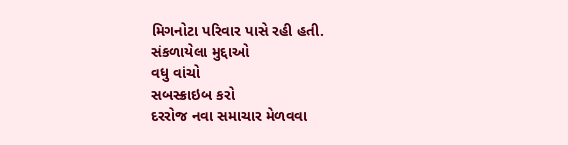મિગનોટા પરિવાર પાસે રહી હતી.
સંકળાયેલા મુદ્દાઓ
વધુ વાંચો
સબસ્ક્રાઇબ કરો
દરરોજ નવા સમાચાર મેળવવા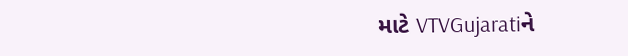માટે VTVGujaratiને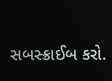સબસ્ક્રાઈબ કરો.